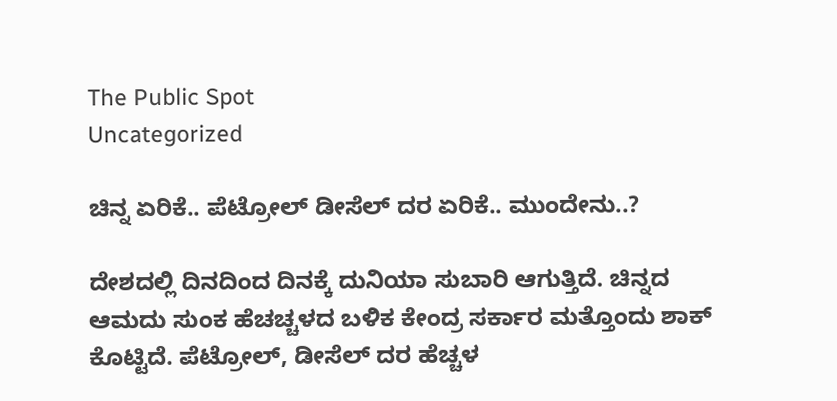The Public Spot
Uncategorized

ಚಿನ್ನ ಏರಿಕೆ.. ಪೆಟ್ರೋಲ್ ಡೀಸೆಲ್ ದರ ಏರಿಕೆ.. ಮುಂದೇನು..?

ದೇಶದಲ್ಲಿ ದಿನದಿಂದ ದಿನಕ್ಕೆ ದುನಿಯಾ ಸುಬಾರಿ ಆಗುತ್ತಿದೆ. ಚಿನ್ನದ ಆಮದು ಸುಂಕ ಹೆಚಚ್ಚಳದ ಬಳಿಕ ಕೇಂದ್ರ ಸರ್ಕಾರ ಮತ್ತೊಂದು ಶಾಕ್ ಕೊಟ್ಟಿದೆ. ಪೆಟ್ರೋಲ್, ಡೀಸೆಲ್ ದರ ಹೆಚ್ಚಳ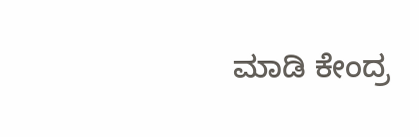ಮಾಡಿ ಕೇಂದ್ರ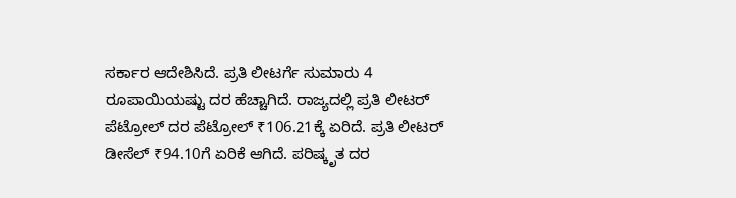ಸರ್ಕಾರ ಆದೇಶಿಸಿದೆ. ಪ್ರತಿ ಲೀಟರ್ಗೆ ಸುಮಾರು 4 ರೂಪಾಯಿಯಷ್ಟು ದರ ಹೆಚ್ಚಾಗಿದೆ. ರಾಜ್ಯದಲ್ಲಿ ಪ್ರತಿ ಲೀಟರ್ ಪೆಟ್ರೋಲ್ ದರ ಪೆಟ್ರೋಲ್ ₹106.21ಕ್ಕೆ ಏರಿದೆ. ಪ್ರತಿ ಲೀಟರ್ ಡೀಸೆಲ್ ₹94.10ಗೆ ಏರಿಕೆ ಆಗಿದೆ. ಪರಿಷ್ಕೃತ ದರ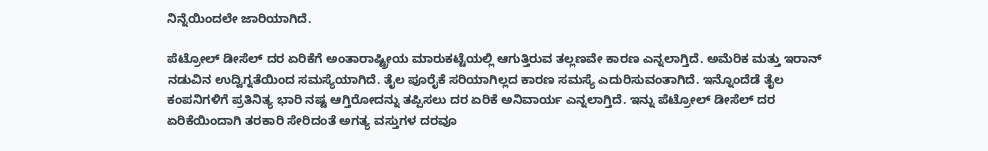ನಿನ್ನೆಯಿಂದಲೇ ಜಾರಿಯಾಗಿದೆ.

ಪೆಟ್ರೋಲ್ ಡೀಸೆಲ್ ದರ ಏರಿಕೆಗೆ ಅಂತಾರಾಷ್ಟ್ರೀಯ ಮಾರುಕಟ್ಟೆಯಲ್ಲಿ ಆಗುತ್ತಿರುವ ತಲ್ಲಣವೇ ಕಾರಣ ಎನ್ನಲಾಗ್ತಿದೆ. ಅಮೆರಿಕ ಮತ್ತು ಇರಾನ್ ನಡುವಿನ ಉದ್ವಿಗ್ನತೆಯಿಂದ ಸಮಸ್ಯೆಯಾಗಿದೆ. ತೈಲ ಪೂರೈಕೆ ಸರಿಯಾಗಿಲ್ಲದ ಕಾರಣ ಸಮಸ್ಯೆ ಎದುರಿಸುವಂತಾಗಿದೆ. ಇನ್ನೊಂದೆಡೆ ತೈಲ ಕಂಪನಿಗಳಿಗೆ ಪ್ರತಿನಿತ್ಯ ಭಾರಿ ನಷ್ಟ ಆಗ್ತಿರೋದನ್ನು ತಪ್ಪಿಸಲು ದರ ಏರಿಕೆ ಅನಿವಾರ್ಯ ಎನ್ನಲಾಗ್ತಿದೆ. ಇನ್ನು ಪೆಟ್ರೋಲ್ ಡೀಸೆಲ್ ದರ ಏರಿಕೆಯಿಂದಾಗಿ ತರಕಾರಿ ಸೇರಿದಂತೆ ಅಗತ್ಯ ವಸ್ತುಗಳ ದರವೂ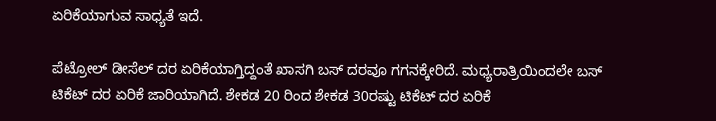ಏರಿಕೆಯಾಗುವ ಸಾಧ್ಯತೆ ಇದೆ.

ಪೆಟ್ರೋಲ್‌ ಡೀಸೆಲ್‌ ದರ ಏರಿಕೆಯಾಗ್ತಿದ್ದಂತೆ ಖಾಸಗಿ ಬಸ್‌ ದರವೂ ಗಗನಕ್ಕೇರಿದೆ. ಮಧ್ಯರಾತ್ರಿಯಿಂದಲೇ ಬಸ್‌ ಟಿಕೆಟ್ ದರ ಏರಿಕೆ ಜಾರಿಯಾಗಿದೆ. ಶೇಕಡ 20 ರಿಂದ ಶೇಕಡ 30ರಷ್ಟು ಟಿಕೆಟ್ ದರ ಏರಿಕೆ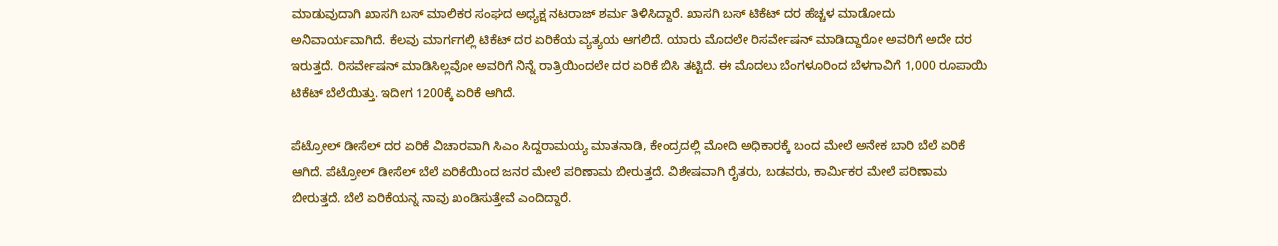ಮಾಡುವುದಾಗಿ ಖಾಸಗಿ ಬಸ್ ಮಾಲಿಕರ‌ ಸಂಘದ ಅಧ್ಯಕ್ಷ ನಟರಾಜ್ ಶರ್ಮ ತಿಳಿಸಿದ್ದಾರೆ. ಖಾಸಗಿ ಬಸ್ ಟಿಕೆಟ್ ದರ ಹೆಚ್ಚಳ ಮಾಡೋದು ಅನಿವಾರ್ಯವಾಗಿದೆ. ಕೆಲವು ಮಾರ್ಗಗಲ್ಲಿ ಟಿಕೆಟ್ ದರ ಏರಿಕೆಯ ವ್ಯತ್ಯಯ ಆಗಲಿದೆ. ಯಾರು ಮೊದಲೇ ರಿಸರ್ವೇಷನ್ ಮಾಡಿದ್ದಾರೋ ಅವರಿಗೆ ಅದೇ ದರ ಇರುತ್ತದೆ. ರಿಸರ್ವೇಷನ್ ಮಾಡಿಸಿಲ್ಲವೋ ಅವರಿಗೆ ನಿನ್ನೆ ರಾತ್ರಿಯಿಂದಲೇ ದರ ಏರಿಕೆ ಬಿಸಿ ತಟ್ಟಿದೆ. ಈ ಮೊದಲು ಬೆಂಗಳೂರಿಂದ ಬೆಳಗಾವಿಗೆ 1,000 ರೂಪಾಯಿ ಟಿಕೆಟ್‌ ಬೆಲೆಯಿತ್ತು. ಇದೀಗ 1200ಕ್ಕೆ ಏರಿಕೆ ಆಗಿದೆ.

ಪೆಟ್ರೋಲ್ ಡೀಸೆಲ್ ದರ ಏರಿಕೆ ವಿಚಾರವಾಗಿ ಸಿಎಂ ಸಿದ್ದರಾಮಯ್ಯ ಮಾತನಾಡಿ, ಕೇಂದ್ರದಲ್ಲಿ ಮೋದಿ ಅಧಿಕಾರಕ್ಕೆ ಬಂದ ಮೇಲೆ ಅನೇಕ ಬಾರಿ ಬೆಲೆ ಏರಿಕೆ ಆಗಿದೆ. ಪೆಟ್ರೋಲ್ ಡೀಸೆಲ್ ಬೆಲೆ ಏರಿಕೆಯಿಂದ ಜನರ ಮೇಲೆ ಪರಿಣಾಮ ಬೀರುತ್ತದೆ. ವಿಶೇಷವಾಗಿ ರೈತರು, ಬಡವರು, ಕಾರ್ಮಿಕರ ಮೇಲೆ ಪರಿಣಾಮ ಬೀರುತ್ತದೆ. ಬೆಲೆ ಏರಿಕೆಯನ್ನ ನಾವು ಖಂಡಿಸುತ್ತೇವೆ ಎಂದಿದ್ದಾರೆ.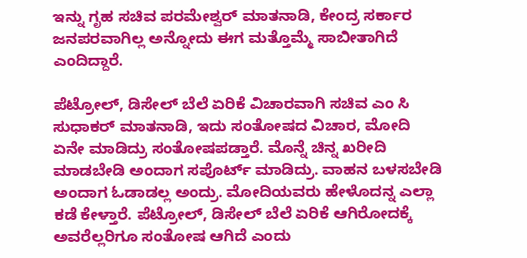ಇನ್ನು ಗೃಹ ಸಚಿವ ಪರಮೇಶ್ವರ್ ಮಾತನಾಡಿ, ಕೇಂದ್ರ ಸರ್ಕಾರ ಜನಪರವಾಗಿಲ್ಲ ಅನ್ನೋದು ಈಗ ಮತ್ತೊಮ್ಮೆ ಸಾಬೀತಾಗಿದೆ ಎಂದಿದ್ದಾರೆ.

ಪೆಟ್ರೋಲ್, ಡಿಸೇಲ್ ಬೆಲೆ ಏರಿಕೆ ವಿಚಾರ‌ವಾಗಿ ಸಚಿವ ಎಂ ಸಿ ಸುಧಾಕರ್ ಮಾತನಾಡಿ, ಇದು ಸಂತೋಷದ ವಿಚಾರ, ಮೋದಿ ಏನೇ ಮಾಡಿದ್ರು ಸಂತೋಷಪಡ್ತಾರೆ. ಮೊನ್ನೆ ಚಿನ್ನ ಖರೀದಿ ಮಾಡಬೇಡಿ ಅಂದಾಗ ಸಪೊರ್ಟ್ ಮಾಡಿದ್ರು. ವಾಹನ ಬಳಸಬೇಡಿ ಅಂದಾಗ ಓಡಾಡಲ್ಲ ಅಂದ್ರು. ಮೋದಿಯವರು ಹೇಳೊದನ್ನ ಎಲ್ಲಾ ಕಡೆ ಕೇಳ್ತಾರೆ. ಪೆಟ್ರೋಲ್, ಡಿಸೇಲ್ ಬೆಲೆ ಏರಿಕೆ ಆಗಿರೋದಕ್ಕೆ ಅವರೆಲ್ಲರಿಗೂ ಸಂತೋಷ ಆಗಿದೆ ಎಂದು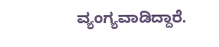ವ್ಯಂಗ್ಯವಾಡಿದ್ದಾರೆ.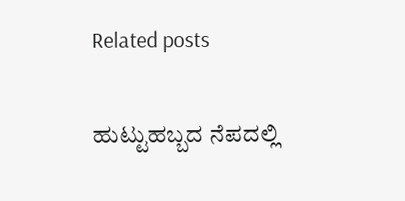Related posts

ಹುಟ್ಟುಹಬ್ಬದ ನೆಪದಲ್ಲಿ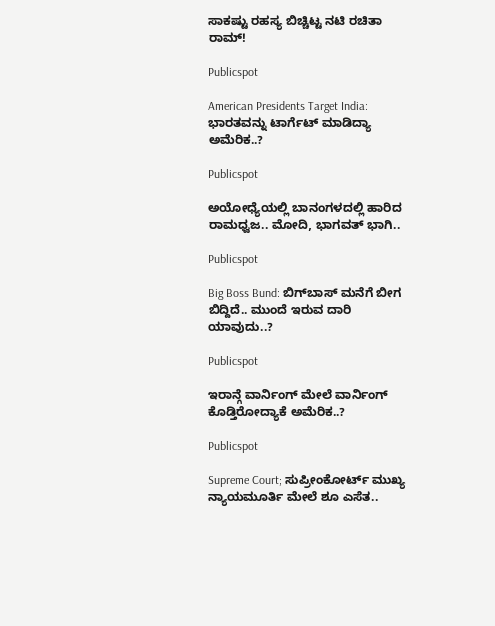ಸಾಕಷ್ಟು ರಹಸ್ಯ ಬಿಚ್ಚಿಟ್ಟ ನಟಿ ರಚಿತಾ ರಾಮ್!

Publicspot

American Presidents Target India: ಭಾರತವನ್ನು ಟಾರ್ಗೆಟ್ ಮಾಡಿದ್ಯಾ ಅಮೆರಿಕ..?

Publicspot

ಅಯೋಧ್ಯೆಯಲ್ಲಿ ಬಾನಂಗಳದಲ್ಲಿ ಹಾರಿದ ರಾಮಧ್ವಜ.. ಮೋದಿ, ಭಾಗವತ್‌ ಭಾಗಿ..

Publicspot

Big Boss Bund: ಬಿಗ್‌‌ಬಾಸ್‌ ಮನೆಗೆ ಬೀಗ ಬಿದ್ದಿದೆ.. ಮುಂದೆ ಇರುವ ದಾರಿ ಯಾವುದು..?

Publicspot

ಇರಾನ್ಗೆ ವಾರ್ನಿಂಗ್ ಮೇಲೆ ವಾರ್ನಿಂಗ್ ಕೊಡ್ತಿರೋದ್ಯಾಕೆ ಅಮೆರಿಕ..?

Publicspot

Supreme Court; ಸುಪ್ರೀಂಕೋರ್ಟ್ ಮುಖ್ಯ ನ್ಯಾಯಮೂರ್ತಿ ಮೇಲೆ ಶೂ ಎಸೆತ..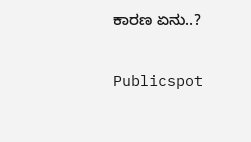ಕಾರಣ ಏನು..?

Publicspot